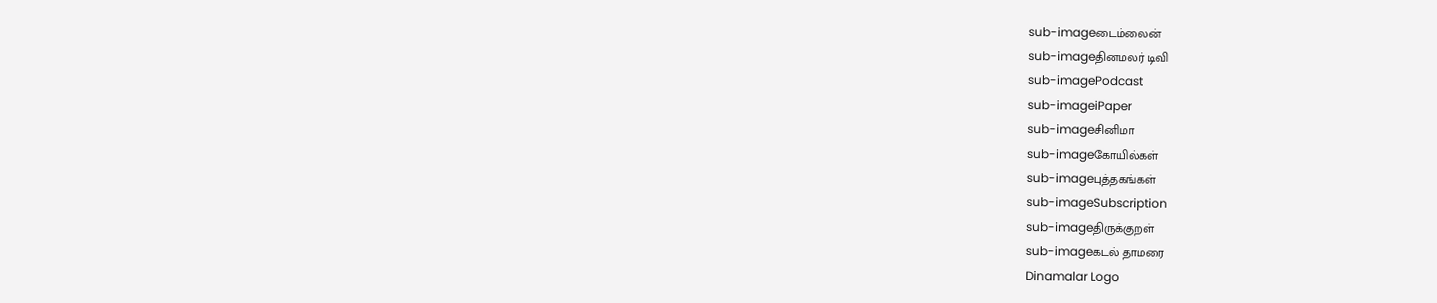sub-imageடைம்லைன்
sub-imageதினமலர் டிவி
sub-imagePodcast
sub-imageiPaper
sub-imageசினிமா
sub-imageகோயில்கள்
sub-imageபுத்தகங்கள்
sub-imageSubscription
sub-imageதிருக்குறள்
sub-imageகடல் தாமரை
Dinamalar Logo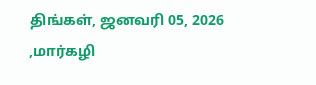திங்கள், ஜனவரி 05, 2026 ,மார்கழி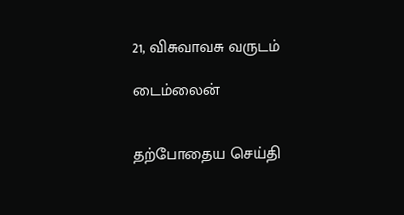21, விசுவாவசு வருடம்

டைம்லைன்


தற்போதைய செய்தி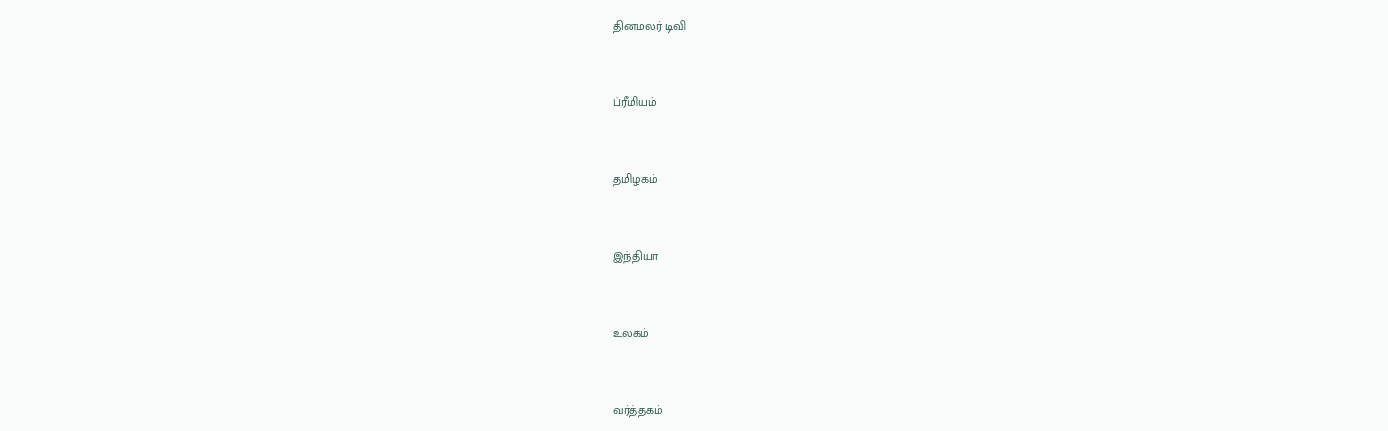தினமலர் டிவி


ப்ரீமியம்


தமிழகம்


இந்தியா


உலகம்


வர்த்தகம்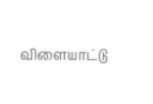விளையாட்டு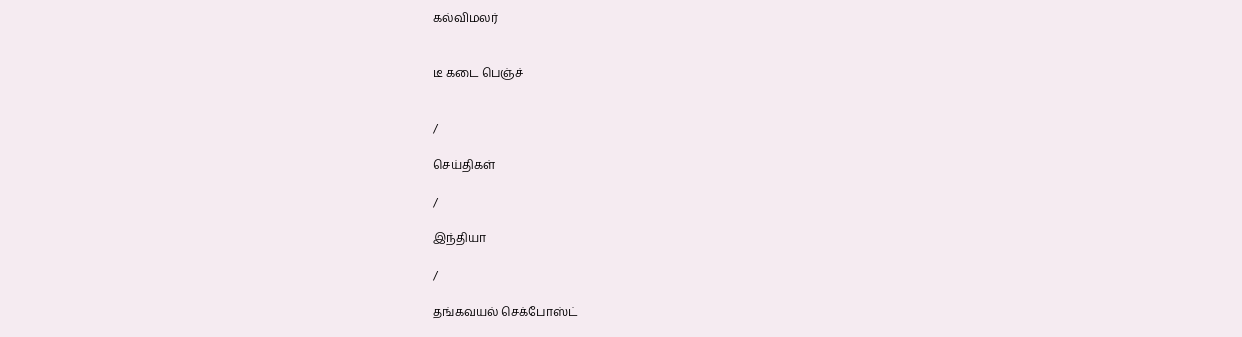கல்விமலர்


டீ கடை பெஞ்ச்


/

செய்திகள்

/

இந்தியா

/

தங்கவயல் செக்போஸ்ட்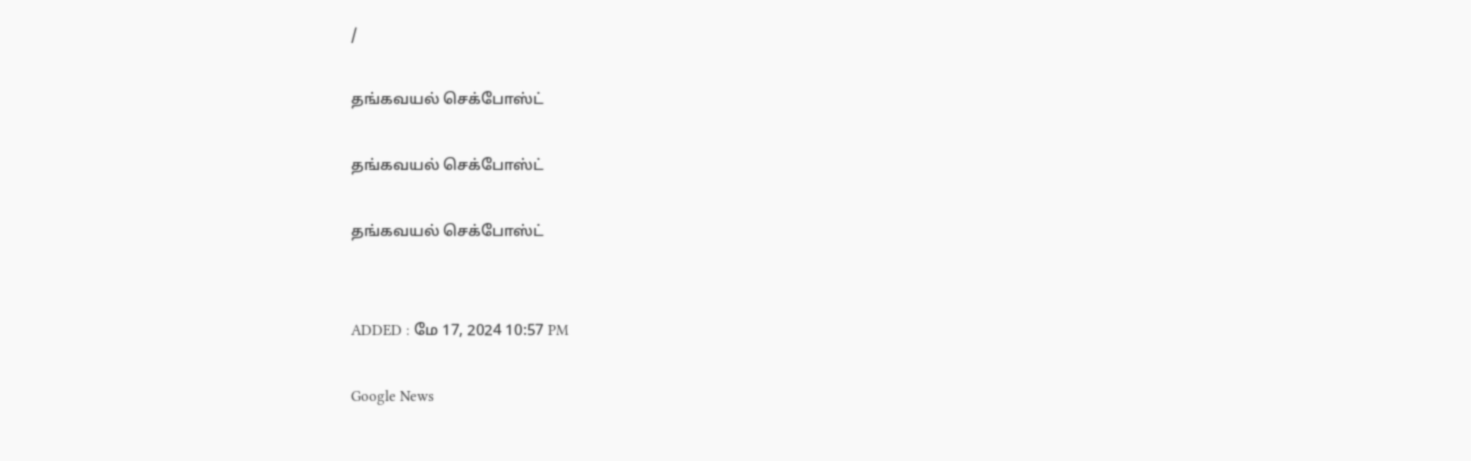/

தங்கவயல் செக்போஸ்ட்

தங்கவயல் செக்போஸ்ட்

தங்கவயல் செக்போஸ்ட்


ADDED : மே 17, 2024 10:57 PM

Google News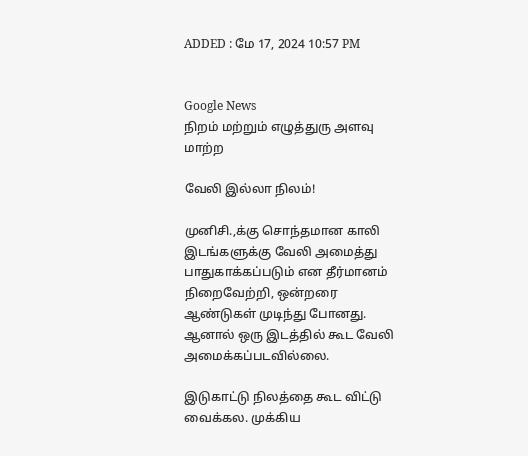ADDED : மே 17, 2024 10:57 PM


Google News
நிறம் மற்றும் எழுத்துரு அளவு மாற்ற

வேலி இல்லா நிலம்!

முனிசி.,க்கு சொந்தமான காலி இடங்களுக்கு வேலி அமைத்து பாதுகாக்கப்படும் என தீர்மானம் நிறைவேற்றி, ஒன்றரை ஆண்டுகள் முடிந்து போனது. ஆனால் ஒரு இடத்தில் கூட வேலி அமைக்கப்படவில்லை.

இடுகாட்டு நிலத்தை கூட விட்டு வைக்கல. முக்கிய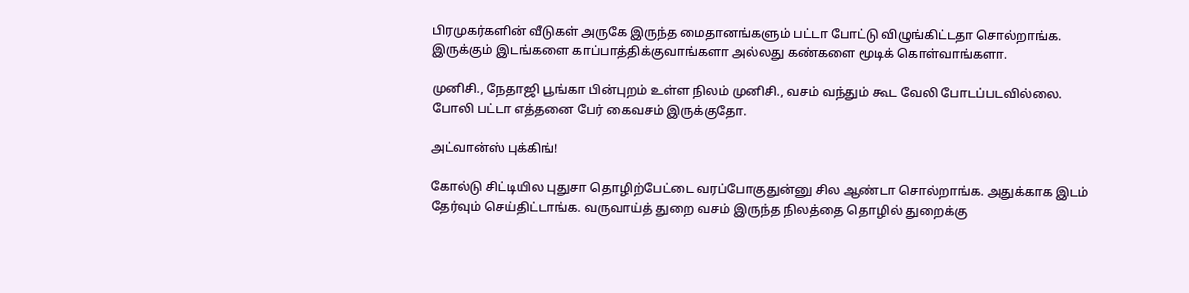பிரமுகர்களின் வீடுகள் அருகே இருந்த மைதானங்களும் பட்டா போட்டு விழுங்கிட்டதா சொல்றாங்க. இருக்கும் இடங்களை காப்பாத்திக்குவாங்களா அல்லது கண்களை மூடிக் கொள்வாங்களா.

முனிசி., நேதாஜி பூங்கா பின்புறம் உள்ள நிலம் முனிசி., வசம் வந்தும் கூட வேலி போடப்படவில்லை. போலி பட்டா எத்தனை பேர் கைவசம் இருக்குதோ.

அட்வான்ஸ் புக்கிங்!

கோல்டு சிட்டியில புதுசா தொழிற்பேட்டை வரப்போகுதுன்னு சில ஆண்டா சொல்றாங்க. அதுக்காக இடம் தேர்வும் செய்திட்டாங்க. வருவாய்த் துறை வசம் இருந்த நிலத்தை தொழில் துறைக்கு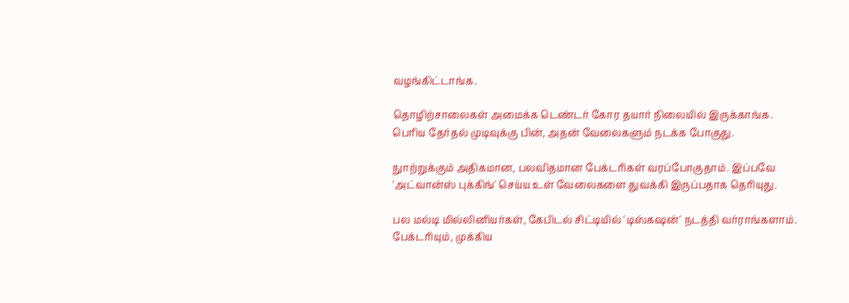வழங்கிட்டாங்க.

தொழிற்சாலைகள் அமைக்க டெண்டர் கோர தயார் நிலையில் இருக்காங்க. பெரிய தேர்தல் முடிவுக்கு பின், அதன் வேலைகளும் நடக்க போகுது.

நுாற்றுக்கும் அதிகமான, பலவிதமான பேக்டரிகள் வரப்போகுதாம். இப்பவே 'அட்வான்ஸ் புக்கிங்' செய்ய உள் வேலைகளை துவக்கி இருப்பதாக தெரியுது.

பல மல்டி மில்லினியர்கள், கேபிடல் சிட்டியில் 'டிஸ்கஷன்' நடத்தி வர்ராங்களாம். பேக்டரியும், முக்கிய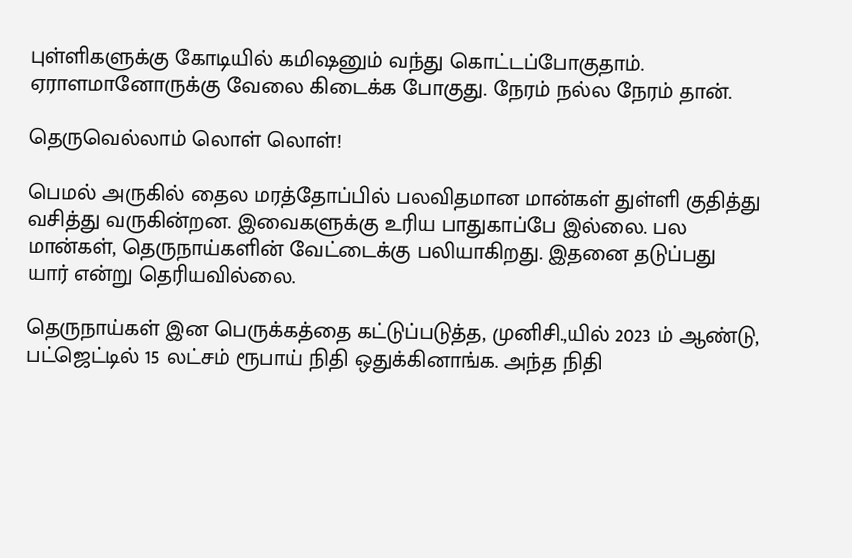புள்ளிகளுக்கு கோடியில் கமிஷனும் வந்து கொட்டப்போகுதாம். ஏராளமானோருக்கு வேலை கிடைக்க போகுது. நேரம் நல்ல நேரம் தான்.

தெருவெல்லாம் லொள் லொள்!

பெமல் அருகில் தைல மரத்தோப்பில் பலவிதமான மான்கள் துள்ளி குதித்து வசித்து வருகின்றன. இவைகளுக்கு உரிய பாதுகாப்பே இல்லை. பல மான்கள், தெருநாய்களின் வேட்டைக்கு பலியாகிறது. இதனை தடுப்பது யார் என்று தெரியவில்லை.

தெருநாய்கள் இன பெருக்கத்தை கட்டுப்படுத்த, முனிசி.,யில் 2023 ம் ஆண்டு, பட்ஜெட்டில் 15 லட்சம் ரூபாய் நிதி ஒதுக்கினாங்க. அந்த நிதி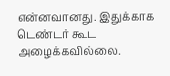என்னவானது. இதுக்காக டெண்டர் கூட அழைக்கவில்லை.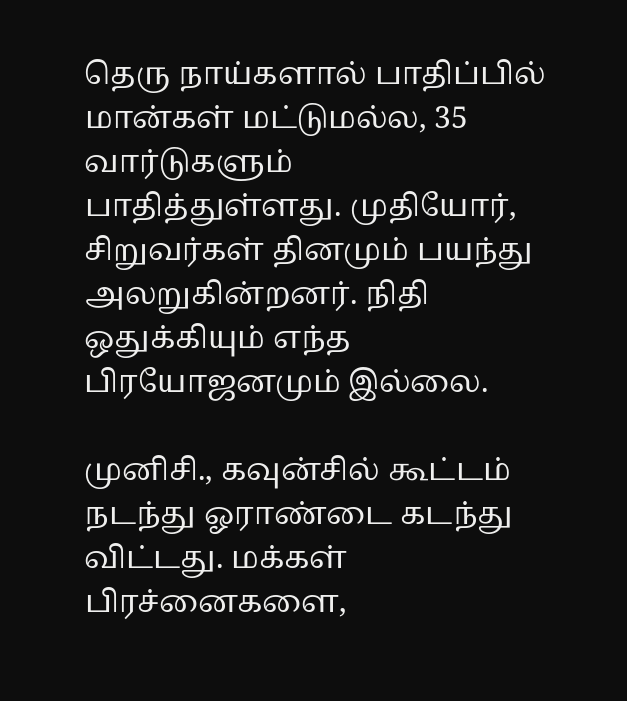தெரு நாய்களால் பாதிப்பில் மான்கள் மட்டுமல்ல, 35 வார்டுகளும் பாதித்துள்ளது. முதியோர், சிறுவர்கள் தினமும் பயந்து அலறுகின்றனர். நிதி ஒதுக்கியும் எந்த பிரயோஜனமும் இல்லை.

முனிசி., கவுன்சில் கூட்டம் நடந்து ஓராண்டை கடந்து விட்டது. மக்கள் பிரச்னைகளை,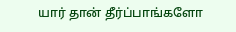யார் தான் தீர்ப்பாங்களோ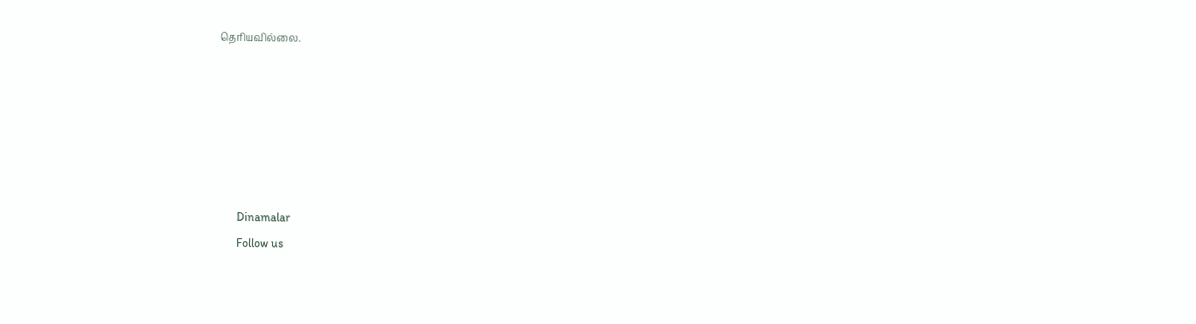தெரியவில்லை.






      Dinamalar
      Follow us